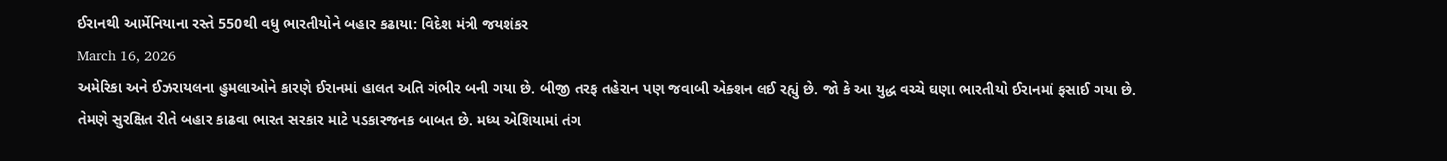ઈરાનથી આર્મેનિયાના રસ્તે 550થી વધુ ભારતીયોને બહાર કઢાયા: વિદેશ મંત્રી જયશંકર
March 16, 2026
અમેરિકા અને ઈઝરાયલના હુમલાઓને કારણે ઈરાનમાં હાલત અતિ ગંભીર બની ગયા છે. બીજી તરફ તહેરાન પણ જવાબી એક્શન લઈ રહ્યું છે. જો કે આ યુદ્ધ વચ્ચે ઘણા ભારતીયો ઈરાનમાં ફસાઈ ગયા છે. તેમણે સુરક્ષિત રીતે બહાર કાઢવા ભારત સરકાર માટે પડકારજનક બાબત છે. મધ્ય એશિયામાં તંગ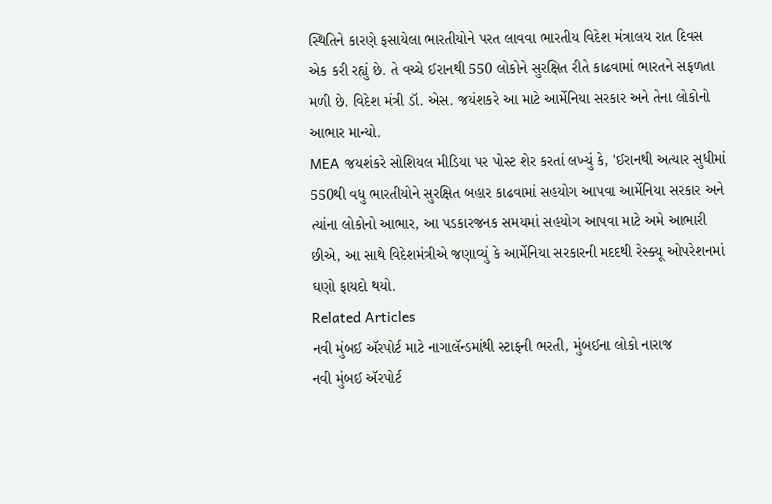સ્થિતિને કારણે ફસાયેલા ભારતીયોને પરત લાવવા ભારતીય વિદેશ મંત્રાલય રાત દિવસ એક કરી રહ્યું છે. તે વચ્ચે ઈરાનથી 550 લોકોને સુરક્ષિત રીતે કાઢવામાં ભારતને સફળતા મળી છે. વિદેશ મંત્રી ડૉ. એસ. જયંશકરે આ માટે આર્મેનિયા સરકાર અને તેના લોકોનો આભાર માન્યો.
MEA જયશંકરે સોશિયલ મીડિયા પર પોસ્ટ શેર કરતાં લખ્યું કે, 'ઈરાનથી અત્યાર સુધીમાં 550થી વધુ ભારતીયોને સુરક્ષિત બહાર કાઢવામાં સહયોગ આપવા આર્મેનિયા સરકાર અને ત્યાંના લોકોનો આભાર, આ પડકારજનક સમયમાં સહયોગ આપવા માટે અમે આભારી છીએ, આ સાથે વિદેશમંત્રીએ જણાવ્યું કે આર્મેનિયા સરકારની મદદથી રેસ્ક્યૂ ઓપરેશનમાં ઘણો ફાયદો થયો.
Related Articles
નવી મુંબઈ ઍરપોર્ટ માટે નાગાલૅન્ડમાંથી સ્ટાફની ભરતી, મુંબઈના લોકો નારાજ
નવી મુંબઈ ઍરપોર્ટ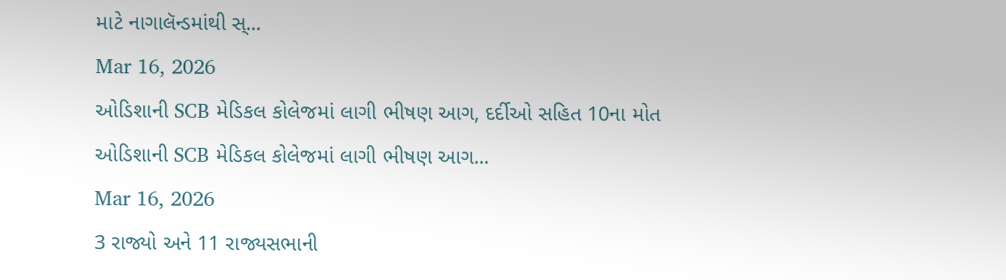માટે નાગાલૅન્ડમાંથી સ્...
Mar 16, 2026
ઓડિશાની SCB મેડિકલ કોલેજમાં લાગી ભીષણ આગ, દર્દીઓ સહિત 10ના મોત
ઓડિશાની SCB મેડિકલ કોલેજમાં લાગી ભીષણ આગ...
Mar 16, 2026
3 રાજ્યો અને 11 રાજ્યસભાની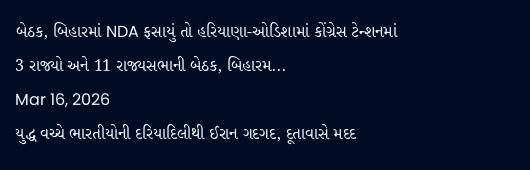બેઠક, બિહારમાં NDA ફસાયું તો હરિયાણા-ઓડિશામાં કોંગ્રેસ ટેન્શનમાં
3 રાજ્યો અને 11 રાજ્યસભાની બેઠક, બિહારમ...
Mar 16, 2026
યુદ્ધ વચ્ચે ભારતીયોની દરિયાદિલીથી ઈરાન ગદગદ, દૂતાવાસે મદદ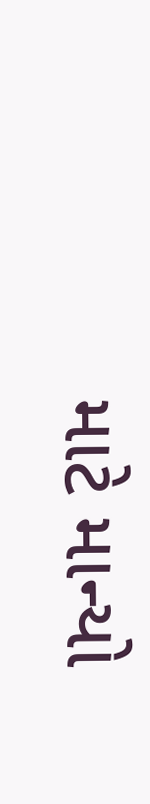માટે માન્યો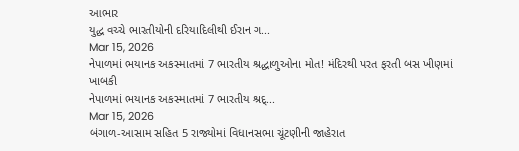આભાર
યુદ્ધ વચ્ચે ભારતીયોની દરિયાદિલીથી ઈરાન ગ...
Mar 15, 2026
નેપાળમાં ભયાનક અકસ્માતમાં 7 ભારતીય શ્રદ્ધાળુઓના મોત! મંદિરથી પરત ફરતી બસ ખીણમાં ખાબકી
નેપાળમાં ભયાનક અકસ્માતમાં 7 ભારતીય શ્રદ્...
Mar 15, 2026
બંગાળ-આસામ સહિત 5 રાજ્યોમાં વિધાનસભા ચૂંટણીની જાહેરાત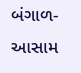બંગાળ-આસામ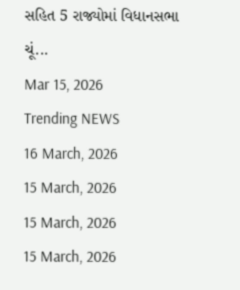સહિત 5 રાજ્યોમાં વિધાનસભા ચૂં...
Mar 15, 2026
Trending NEWS
16 March, 2026
15 March, 2026
15 March, 2026
15 March, 2026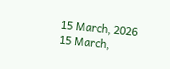15 March, 2026
15 March,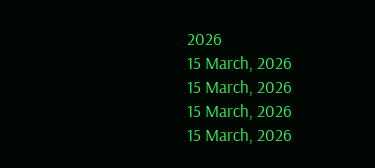2026
15 March, 2026
15 March, 2026
15 March, 2026
15 March, 2026